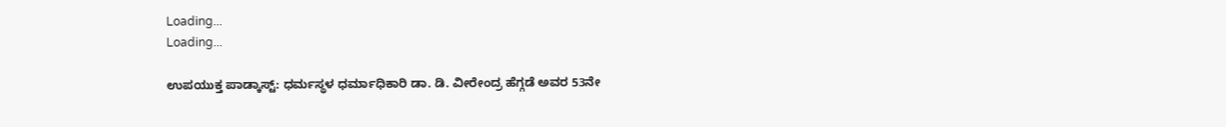Loading...
Loading...

ಉಪಯುಕ್ತ ಪಾಡ್ಕಾಸ್ಟ್: ಧರ್ಮಸ್ಥಳ ಧರ್ಮಾಧಿಕಾರಿ ಡಾ. ಡಿ. ವೀರೇಂದ್ರ ಹೆಗ್ಗಡೆ ಅವರ 53ನೇ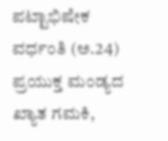ಪಟ್ಟಾಭಿಷೇಕ ವರ್ಧಂತಿ (ಅ.24) ಪ್ರಯುಕ್ತ ಮಂಡ್ಯದ ಖ್ಯಾತ ಗಮಕಿ,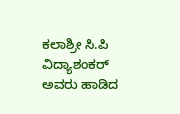ಕಲಾಶ್ರೀ ಸಿ.ಪಿ ವಿದ್ಯಾಶಂಕರ್ ಅವರು ಹಾಡಿದ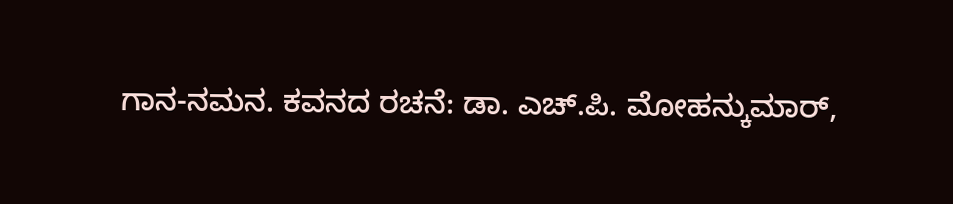ಗಾನ-ನಮನ. ಕವನದ ರಚನೆ: ಡಾ. ಎಚ್.ಪಿ. ಮೋಹನ್ಕುಮಾರ್,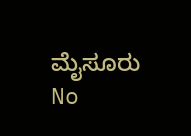ಮೈಸೂರು
No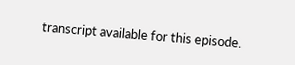transcript available for this episode.